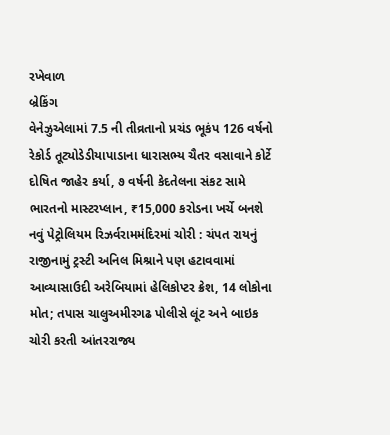રખેવાળ
બ્રેકિંગ
વેનેઝુએલામાં 7.5 ની તીવ્રતાનો પ્રચંડ ભૂકંપ 126 વર્ષનો રેકોર્ડ તૂટ્યોડેડીયાપાડાના ધારાસભ્ય ચૈતર વસાવાને કોર્ટે દોષિત જાહેર કર્યા, ૭ વર્ષની કેદતેલના સંકટ સામે ભારતનો માસ્ટરપ્લાન, ₹15,000 કરોડના ખર્ચે બનશે નવું પેટ્રોલિયમ રિઝર્વરામમંદિરમાં ચોરી : ચંપત રાયનું રાજીનામું ટ્રસ્ટી અનિલ મિશ્રાને પણ હટાવવામાં આવ્યાસાઉદી અરેબિયામાં હેલિકોપ્ટર ક્રેશ, 14 લોકોના મોત; તપાસ ચાલુઅમીરગઢ પોલીસે લૂંટ અને બાઇક ચોરી કરતી આંતરરાજ્ય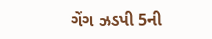ગેંગ ઝડપી 5ની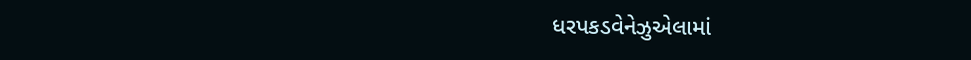ધરપકડવેનેઝુએલામાં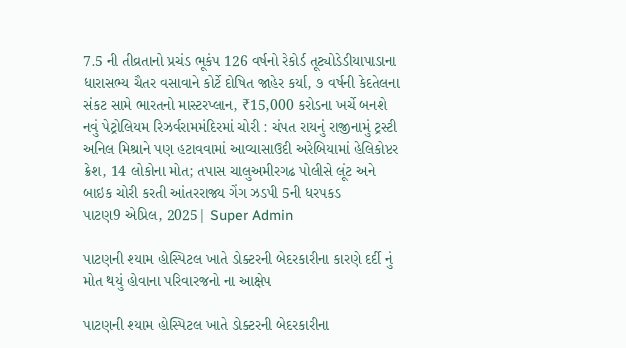7.5 ની તીવ્રતાનો પ્રચંડ ભૂકંપ 126 વર્ષનો રેકોર્ડ તૂટ્યોડેડીયાપાડાના ધારાસભ્ય ચૈતર વસાવાને કોર્ટે દોષિત જાહેર કર્યા, ૭ વર્ષની કેદતેલના સંકટ સામે ભારતનો માસ્ટરપ્લાન, ₹15,000 કરોડના ખર્ચે બનશે નવું પેટ્રોલિયમ રિઝર્વરામમંદિરમાં ચોરી : ચંપત રાયનું રાજીનામું ટ્રસ્ટી અનિલ મિશ્રાને પણ હટાવવામાં આવ્યાસાઉદી અરેબિયામાં હેલિકોપ્ટર ક્રેશ, 14 લોકોના મોત; તપાસ ચાલુઅમીરગઢ પોલીસે લૂંટ અને બાઇક ચોરી કરતી આંતરરાજ્ય ગેંગ ઝડપી 5ની ધરપકડ
પાટણ9 એપ્રિલ, 2025| Super Admin

પાટણની શ્યામ હોસ્પિટલ ખાતે ડોક્ટરની બેદરકારીના કારણે દર્દી નું મોત થયું હોવાના પરિવારજનો ના આક્ષેપ

પાટણની શ્યામ હોસ્પિટલ ખાતે ડોક્ટરની બેદરકારીના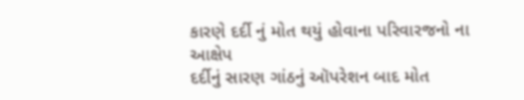કારણે દર્દી નું મોત થયું હોવાના પરિવારજનો ના આક્ષેપ
દર્દીનું સારણ ગાંઠનું ઑપરેશન બાદ મોત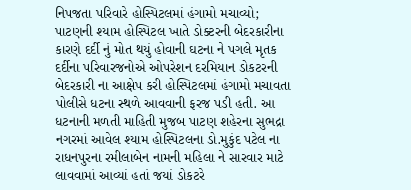નિપજતા પરિવારે હોસ્પિટલમાં હંગામો મચાવ્યો; પાટણની શ્યામ હોસ્પિટલ ખાતે ડોક્ટરની બેદરકારીના કારણે દર્દી નું મોત થયું હોવાની ઘટના ને પગલે મૃતક દર્દીના પરિવારજનોએ ઓપરેશન દરમિયાન ડોકટરની બેદરકારી ના આક્ષેપ કરી હોસ્પિટલમાં હંગામો મચાવતા પોલીસે ધટના સ્થળે આવવાની ફરજ પડી હતી. આ ધટનાની મળતી માહિતી મુજબ પાટણ શહેરના સુભદ્રા નગરમાં આવેલ શ્યામ હોસ્પિટલના ડો.મુકુંદ પટેલ ના રાધનપુરના રમીલાબેન નામની મહિલા ને સારવાર માટે લાવવામાં આવ્યાં હતાં જયાં ડોકટરે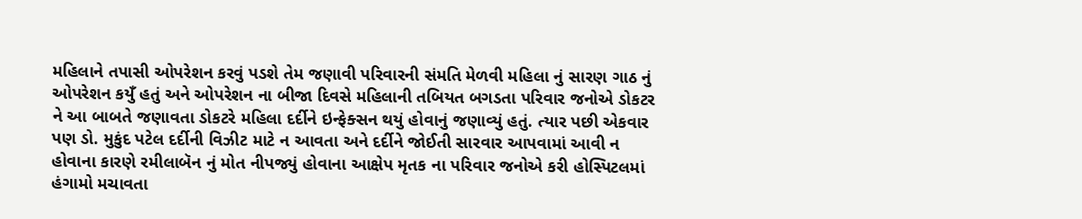મહિલાને તપાસી ઓપરેશન કરવું પડશે તેમ જણાવી પરિવારની સંમતિ મેળવી મહિલા નું સારણ ગાઠ નું ઓપરેશન કયુઁ હતું અને ઓપરેશન ના બીજા દિવસે મહિલાની તબિયત બગડતા પરિવાર જનોએ ડોકટર ને આ બાબતે જણાવતા ડોકટરે મહિલા દર્દીને ઇન્ફેક્સન થયું હોવાનું જણાવ્યું હતું. ત્યાર પછી એકવાર પણ ડો. મુકુંદ પટેલ દર્દીની વિઝીટ માટે ન આવતા અને દર્દીને જોઈતી સારવાર આપવામાં આવી ન હોવાના કારણે રમીલાબૅન નું મોત નીપજ્યું હોવાના આક્ષેપ મૃતક ના પરિવાર જનોએ કરી હોસ્પિટલમાં હંગામો મચાવતા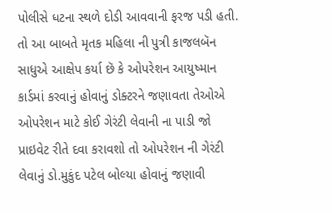પોલીસે ધટના સ્થળે દોડી આવવાની ફરજ પડી હતી. તો આ બાબતે મૃતક મહિલા ની પુત્રી કાજલબૅન સાધુએ આક્ષેપ કર્યા છૅ કે ઓપરેશન આયુષ્માન કાર્ડમાં કરવાનું હોવાનું ડોક્ટરને જણાવતા તેઓએ ઓપરેશન માટે કોઈ ગેરંટી લેવાની ના પાડી જો પ્રાઇવેટ રીતે દવા કરાવશો તો ઓપરેશન ની ગેરંટી લેવાનું ડો.મુકુંદ પટેલ બોલ્યા હોવાનું જણાવી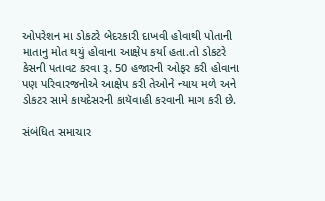ઓપરેશન મા ડોકટરે બેદરકારી દાખવી હોવાથી પોતાની માતાનુ મોત થયું હોવાના આક્ષેપ કર્યા હતા.તો ડોકટરે કેસની પતાવટ કરવા રૂ. 50 હજારની ઓફર કરી હોવાના પણ પરિવારજનોએ આક્ષેપ કરી તેઓને ન્યાય મળે અને ડોકટર સામે કાયદેસરની કાયૅવાહી કરવાની માગ કરી છે.

સંબંધિત સમાચાર